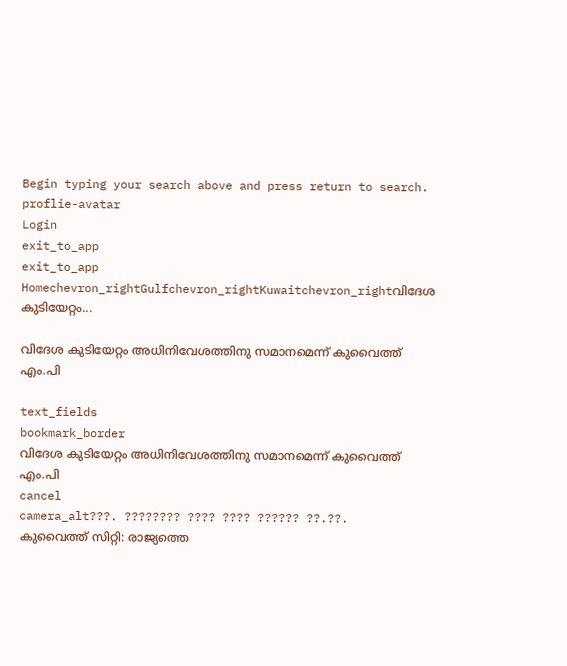Begin typing your search above and press return to search.
proflie-avatar
Login
exit_to_app
exit_to_app
Homechevron_rightGulfchevron_rightKuwaitchevron_rightവിദേശ കുടിയേറ്റം...

വിദേശ കുടിയേറ്റം അധിനിവേശത്തിനു സമാനമെന്ന് കുവൈത്ത് എം.പി

text_fields
bookmark_border
വിദേശ കുടിയേറ്റം അധിനിവേശത്തിനു സമാനമെന്ന് കുവൈത്ത് എം.പി
cancel
camera_alt???. ???????? ???? ???? ?????? ??.??.
കുവൈത്ത് സിറ്റി: രാജ്യത്തെ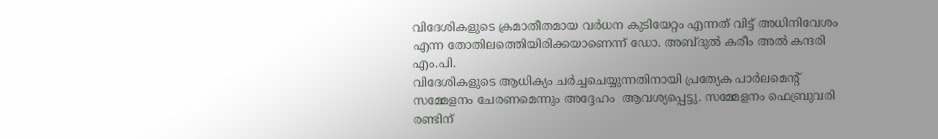വിദേശികളുടെ ക്രമാതീതമായ വര്‍ധന കുടിയേറ്റം എന്നത് വിട്ട് അധിനിവേശം എന്ന തോതിലത്തെിയിരിക്കയാണെന്ന് ഡോ. അബ്ദുല്‍ കരീം അല്‍ കന്ദരി എം.പി.
വിദേശികളുടെ ആധിക്യം ചര്‍ച്ചചെയ്യുന്നതിനായി പ്രത്യേക പാര്‍ലമെന്‍റ് സമ്മേളനം ചേരണമെന്നും അദ്ദേഹം  ആവശ്യപ്പെട്ടു. സമ്മേളനം ഫെബ്രുവരി രണ്ടിന്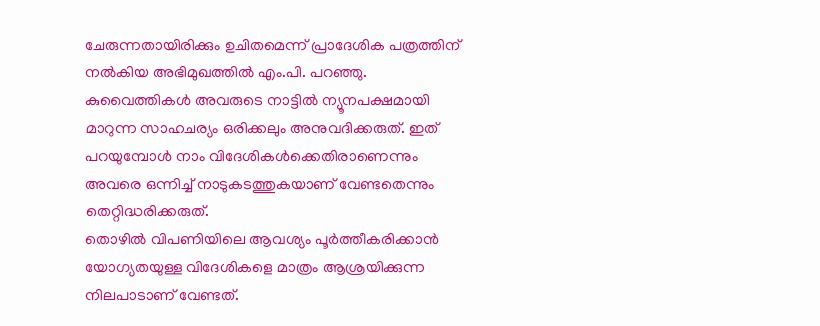ചേരുന്നതായിരിക്കും ഉചിതമെന്ന് പ്രാദേശിക പത്രത്തിന് നല്‍കിയ അഭിമുഖത്തില്‍ എം.പി. പറഞ്ഞു.  കുവൈത്തികള്‍ അവരുടെ നാട്ടില്‍ ന്യൂനപക്ഷമായി മാറുന്ന സാഹചര്യം ഒരിക്കലും അനുവദിക്കരുത്. ഇത് പറയുമ്പോള്‍ നാം വിദേശികള്‍ക്കെതിരാണെന്നും അവരെ ഒന്നിച്ച് നാടുകടത്തുകയാണ് വേണ്ടതെന്നും തെറ്റിദ്ധരിക്കരുത്.
തൊഴില്‍ വിപണിയിലെ ആവശ്യം പൂര്‍ത്തീകരിക്കാന്‍ യോഗ്യതയുള്ള വിദേശികളെ മാത്രം ആശ്രയിക്കുന്ന നിലപാടാണ് വേണ്ടത്.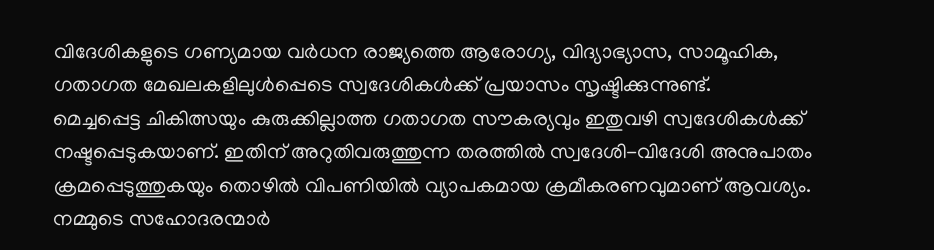വിദേശികളുടെ ഗണ്യമായ വര്‍ധന രാജ്യത്തെ ആരോഗ്യ, വിദ്യാഭ്യാസ, സാമൂഹിക, ഗതാഗത മേഖലകളിലുള്‍പ്പെടെ സ്വദേശികള്‍ക്ക് പ്രയാസം സൃഷ്ടിക്കുന്നുണ്ട്.
മെച്ചപ്പെട്ട ചികിത്സയും കുരുക്കില്ലാത്ത ഗതാഗത സൗകര്യവും ഇതുവഴി സ്വദേശികള്‍ക്ക് നഷ്ടപ്പെടുകയാണ്. ഇതിന് അറുതിവരുത്തുന്ന തരത്തില്‍ സ്വദേശി-വിദേശി അനുപാതം ക്രമപ്പെടുത്തുകയും തൊഴില്‍ വിപണിയില്‍ വ്യാപകമായ ക്രമീകരണവുമാണ് ആവശ്യം. നമ്മുടെ സഹോദരന്മാര്‍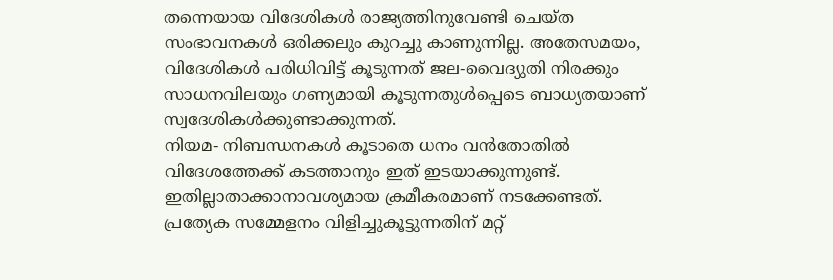തന്നെയായ വിദേശികള്‍ രാജ്യത്തിനുവേണ്ടി ചെയ്ത സംഭാവനകള്‍ ഒരിക്കലും കുറച്ചു കാണുന്നില്ല. അതേസമയം, വിദേശികള്‍ പരിധിവിട്ട് കൂടുന്നത് ജല-വൈദ്യുതി നിരക്കും സാധനവിലയും ഗണ്യമായി കൂടുന്നതുള്‍പ്പെടെ ബാധ്യതയാണ് സ്വദേശികള്‍ക്കുണ്ടാക്കുന്നത്.
നിയമ- നിബന്ധനകള്‍ കൂടാതെ ധനം വന്‍തോതില്‍ വിദേശത്തേക്ക് കടത്താനും ഇത് ഇടയാക്കുന്നുണ്ട്. ഇതില്ലാതാക്കാനാവശ്യമായ ക്രമീകരമാണ് നടക്കേണ്ടത്. പ്രത്യേക സമ്മേളനം വിളിച്ചുകൂട്ടുന്നതിന് മറ്റ്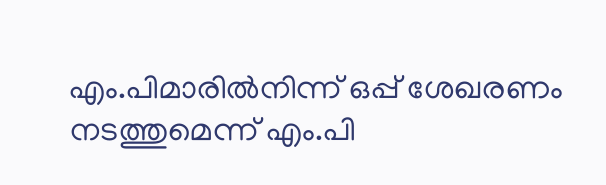എം.പിമാരില്‍നിന്ന് ഒപ്പ് ശേഖരണം നടത്തുമെന്ന് എം.പി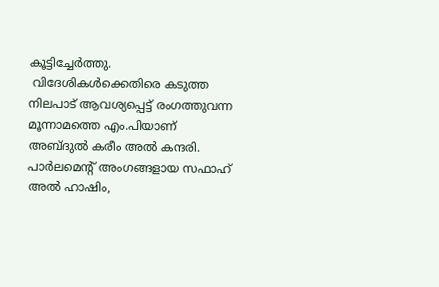കൂട്ടിച്ചേര്‍ത്തു.
 വിദേശികള്‍ക്കെതിരെ കടുത്ത നിലപാട് ആവശ്യപ്പെട്ട് രംഗത്തുവന്ന മൂന്നാമത്തെ എം.പിയാണ് അബ്ദുല്‍ കരീം അല്‍ കന്ദരി.  പാര്‍ലമെന്‍റ് അംഗങ്ങളായ സഫാഹ് അല്‍ ഹാഷിം,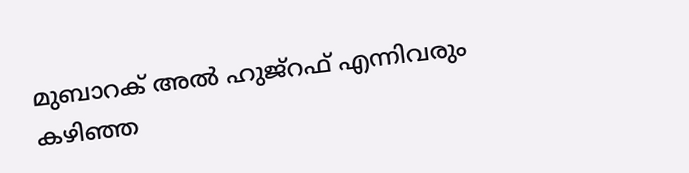മുബാറക് അല്‍ ഹുജ്റഫ് എന്നിവരും കഴിഞ്ഞ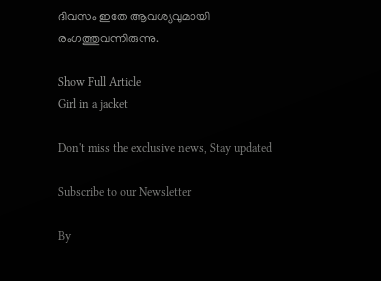ദിവസം ഇതേ ആവശ്യവുമായി രംഗത്തുവന്നിരുന്നു.

Show Full Article
Girl in a jacket

Don't miss the exclusive news, Stay updated

Subscribe to our Newsletter

By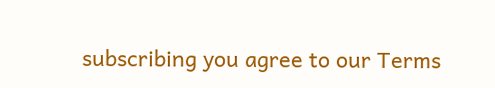subscribing you agree to our Terms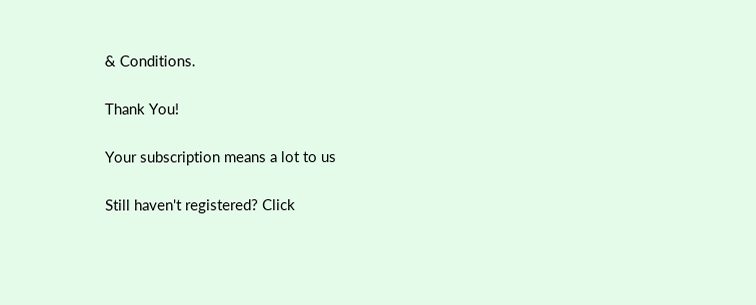& Conditions.

Thank You!

Your subscription means a lot to us

Still haven't registered? Click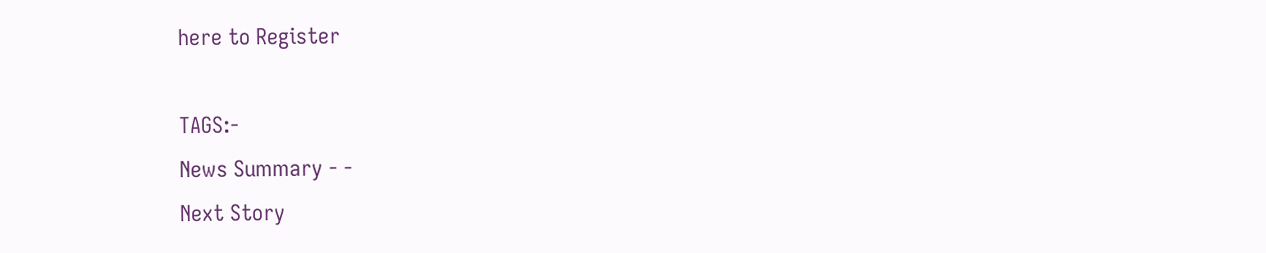here to Register

TAGS:-
News Summary - -
Next Story